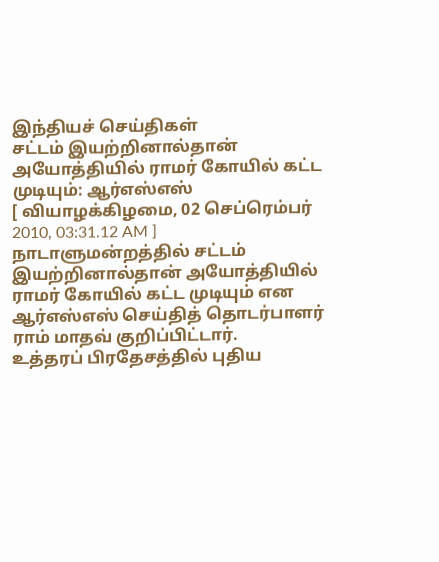இந்தியச் செய்திகள்
சட்டம் இயற்றினால்தான் அயோத்தியில் ராமர் கோயில் கட்ட முடியும்: ஆர்எஸ்எஸ்
[ வியாழக்கிழமை, 02 செப்ரெம்பர் 2010, 03:31.12 AM ]
நாடாளுமன்றத்தில் சட்டம் இயற்றினால்தான் அயோத்தியில் ராமர் கோயில் கட்ட முடியும் என ஆர்எஸ்எஸ் செய்தித் தொடர்பாளர் ராம் மாதவ் குறிப்பிட்டார்.
உத்தரப் பிரதேசத்தில் புதிய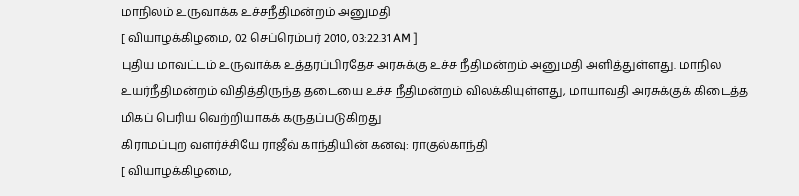மாநிலம் உருவாக்க உச்சநீதிமன்றம் அனுமதி
[ வியாழக்கிழமை, 02 செப்ரெம்பர் 2010, 03:22.31 AM ]
புதிய மாவட்டம் உருவாக்க உத்தரப்பிரதேச அரசுக்கு உச்ச நீதிமன்றம் அனுமதி அளித்துள்ளது. மாநில உயர்நீதிமன்றம் விதித்திருந்த தடையை உச்ச நீதிமன்றம் விலக்கியுள்ளது, மாயாவதி அரசுக்குக் கிடைத்த மிகப் பெரிய வெற்றியாகக் கருதப்படுகிறது
கிராமப்புற வளர்ச்சியே ராஜீவ் காந்தியின் கனவு: ராகுல்காந்தி
[ வியாழக்கிழமை,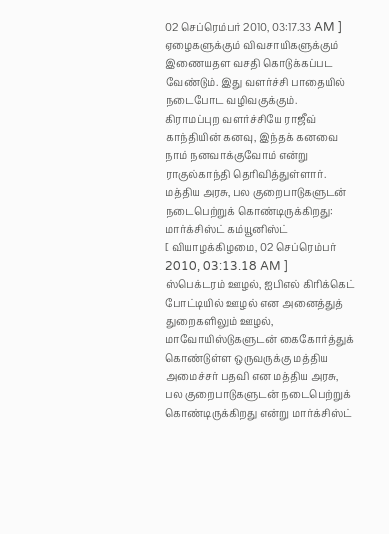02 செப்ரெம்பர் 2010, 03:17.33 AM ]
ஏழைகளுக்கும் விவசாயிகளுக்கும் இணையதள வசதி கொடுக்கப்பட வேண்டும். இது வளர்ச்சி பாதையில் நடைபோட வழிவகுக்கும். கிராமப்புற வளர்ச்சியே ராஜீவ் காந்தியின் கனவு, இந்தக் கனவை நாம் நனவாக்குவோம் என்று ராகுல்காந்தி தெரிவித்துள்ளார்.
மத்திய அரசு, பல குறைபாடுகளுடன் நடைபெற்றுக் கொண்டிருக்கிறது: மார்க்சிஸ்ட் கம்யூனிஸ்ட்
[ வியாழக்கிழமை, 02 செப்ரெம்பர் 2010, 03:13.18 AM ]
ஸ்பெக்டரம் ஊழல், ஐபிஎல் கிரிக்கெட் போட்டியில் ஊழல் என அனைத்துத் துறைகளிலும் ஊழல், மாவோயிஸ்டுகளுடன் கைகோர்த்துக் கொண்டுள்ள ஒருவருக்கு மத்திய அமைச்சர் பதவி என மத்திய அரசு, பல குறைபாடுகளுடன் நடைபெற்றுக் கொண்டிருக்கிறது என்று மார்க்சிஸ்ட்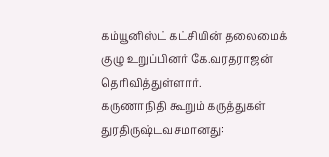கம்யூனிஸ்ட் கட்சியின் தலைமைக் குழு உறுப்பினர் கே.வரதராஜன் தெரிவித்துள்ளார்.
கருணாநிதி கூறும் கருத்துகள் துரதிருஷ்டவசமானது: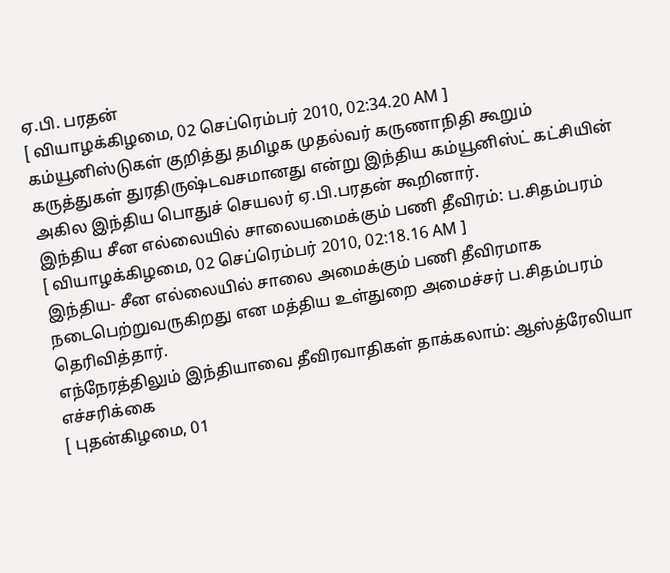ஏ.பி. பரதன்
[ வியாழக்கிழமை, 02 செப்ரெம்பர் 2010, 02:34.20 AM ]
கம்யூனிஸ்டுகள் குறித்து தமிழக முதல்வர் கருணாநிதி கூறும் கருத்துகள் துரதிருஷ்டவசமானது என்று இந்திய கம்யூனிஸ்ட் கட்சியின் அகில இந்திய பொதுச் செயலர் ஏ.பி.பரதன் கூறினார்.
இந்திய சீன எல்லையில் சாலையமைக்கும் பணி தீவிரம்: ப.சிதம்பரம்
[ வியாழக்கிழமை, 02 செப்ரெம்பர் 2010, 02:18.16 AM ]
இந்திய- சீன எல்லையில் சாலை அமைக்கும் பணி தீவிரமாக நடைபெற்றுவருகிறது என மத்திய உள்துறை அமைச்சர் ப.சிதம்பரம் தெரிவித்தார்.
எந்நேரத்திலும் இந்தியாவை தீவிரவாதிகள் தாக்கலாம்: ஆஸ்த்ரேலியா எச்சரிக்கை
[ புதன்கிழமை, 01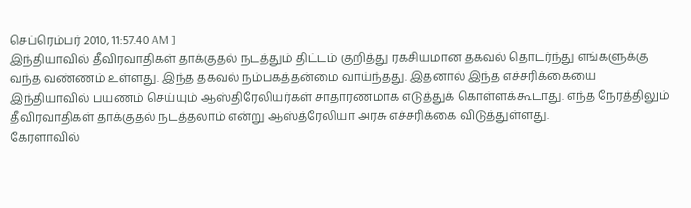செப்ரெம்பர் 2010, 11:57.40 AM ]
இந்தியாவில் தீவிரவாதிகள் தாக்குதல் நடத்தும் திட்டம் குறித்து ரகசியமான தகவல் தொடர்ந்து எங்களுக்கு வந்த வண்ணம் உள்ளது. இந்த தகவல் நம்பகத்தன்மை வாய்ந்தது. இதனால் இந்த எச்சரிக்கையை இந்தியாவில் பயணம் செய்யும் ஆஸ்திரேலியர்கள் சாதாரணமாக எடுத்துக் கொள்ளக்கூடாது. எந்த நேரத்திலும் தீவிரவாதிகள் தாக்குதல் நடத்தலாம் என்று ஆஸ்த்ரேலியா அரசு எச்சரிக்கை விடுத்துள்ளது.
கேரளாவில்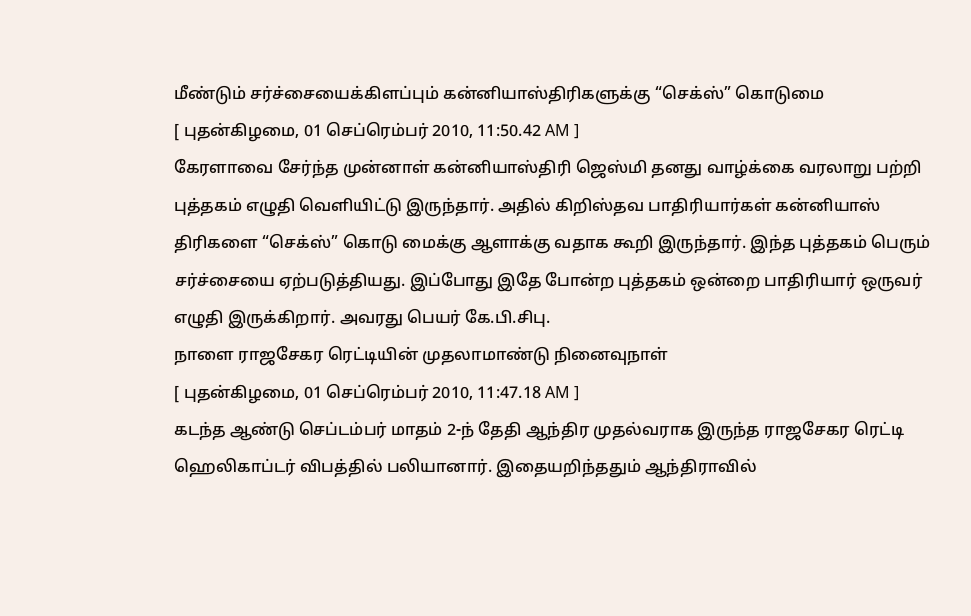மீண்டும் சர்ச்சையைக்கிளப்பும் கன்னியாஸ்திரிகளுக்கு “செக்ஸ்” கொடுமை
[ புதன்கிழமை, 01 செப்ரெம்பர் 2010, 11:50.42 AM ]
கேரளாவை சேர்ந்த முன்னாள் கன்னியாஸ்திரி ஜெஸ்மி தனது வாழ்க்கை வரலாறு பற்றி புத்தகம் எழுதி வெளியிட்டு இருந்தார். அதில் கிறிஸ்தவ பாதிரியார்கள் கன்னியாஸ் திரிகளை “செக்ஸ்” கொடு மைக்கு ஆளாக்கு வதாக கூறி இருந்தார். இந்த புத்தகம் பெரும் சர்ச்சையை ஏற்படுத்தியது. இப்போது இதே போன்ற புத்தகம் ஒன்றை பாதிரியார் ஒருவர் எழுதி இருக்கிறார். அவரது பெயர் கே.பி.சிபு.
நாளை ராஜசேகர ரெட்டியின் முதலாமாண்டு நினைவுநாள்
[ புதன்கிழமை, 01 செப்ரெம்பர் 2010, 11:47.18 AM ]
கடந்த ஆண்டு செப்டம்பர் மாதம் 2-ந் தேதி ஆந்திர முதல்வராக இருந்த ராஜசேகர ரெட்டி ஹெலிகாப்டர் விபத்தில் பலியானார். இதையறிந்ததும் ஆந்திராவில்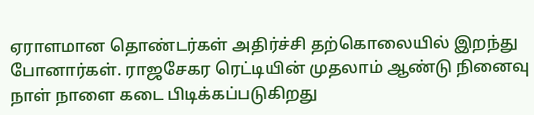ஏராளமான தொண்டர்கள் அதிர்ச்சி தற்கொலையில் இறந்து போனார்கள். ராஜசேகர ரெட்டியின் முதலாம் ஆண்டு நினைவு நாள் நாளை கடை பிடிக்கப்படுகிறது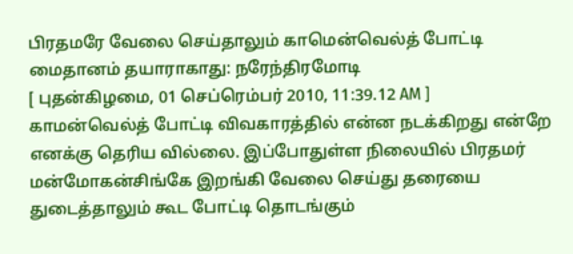பிரதமரே வேலை செய்தாலும் காமென்வெல்த் போட்டி மைதானம் தயாராகாது: நரேந்திரமோடி
[ புதன்கிழமை, 01 செப்ரெம்பர் 2010, 11:39.12 AM ]
காமன்வெல்த் போட்டி விவகாரத்தில் என்ன நடக்கிறது என்றே எனக்கு தெரிய வில்லை. இப்போதுள்ள நிலையில் பிரதமர் மன்மோகன்சிங்கே இறங்கி வேலை செய்து தரையை துடைத்தாலும் கூட போட்டி தொடங்கும்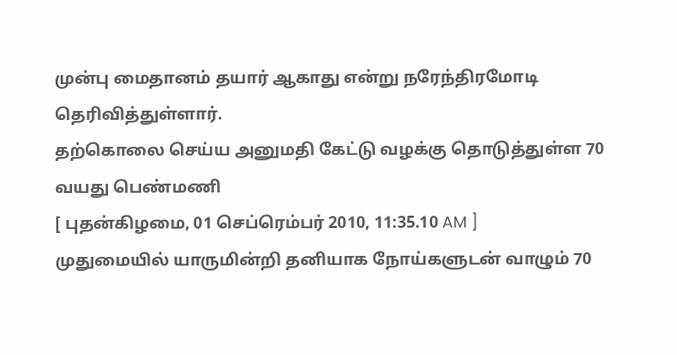முன்பு மைதானம் தயார் ஆகாது என்று நரேந்திரமோடி தெரிவித்துள்ளார்.
தற்கொலை செய்ய அனுமதி கேட்டு வழக்கு தொடுத்துள்ள 70 வயது பெண்மணி
[ புதன்கிழமை, 01 செப்ரெம்பர் 2010, 11:35.10 AM ]
முதுமையில் யாருமின்றி தனியாக நோய்களுடன் வாழும் 70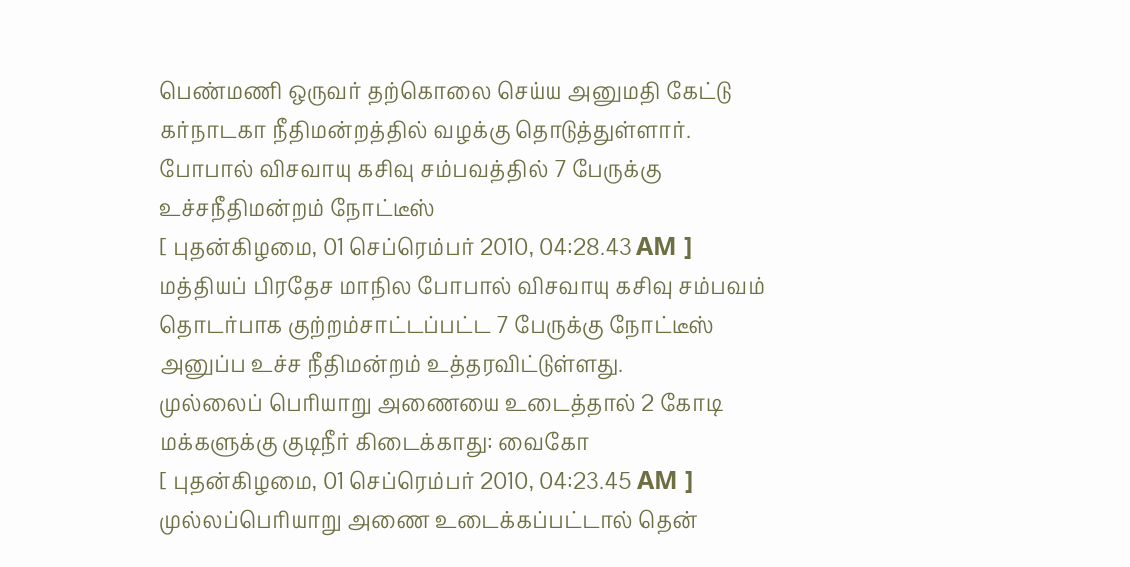பெண்மணி ஒருவர் தற்கொலை செய்ய அனுமதி கேட்டு கர்நாடகா நீதிமன்றத்தில் வழக்கு தொடுத்துள்ளார்.
போபால் விசவாயு கசிவு சம்பவத்தில் 7 பேருக்கு உச்சநீதிமன்றம் நோட்டீஸ்
[ புதன்கிழமை, 01 செப்ரெம்பர் 2010, 04:28.43 AM ]
மத்தியப் பிரதேச மாநில போபால் விசவாயு கசிவு சம்பவம் தொடர்பாக குற்றம்சாட்டப்பட்ட 7 பேருக்கு நோட்டீஸ் அனுப்ப உச்ச நீதிமன்றம் உத்தரவிட்டுள்ளது.
முல்லைப் பெரியாறு அணையை உடைத்தால் 2 கோடி மக்களுக்கு குடிநீர் கிடைக்காது: வைகோ
[ புதன்கிழமை, 01 செப்ரெம்பர் 2010, 04:23.45 AM ]
முல்லப்பெரியாறு அணை உடைக்கப்பட்டால் தென்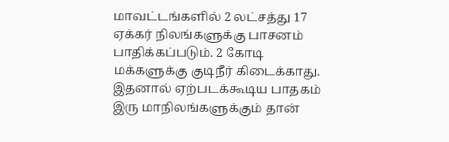மாவட்டங்களில் 2 லட்சத்து 17 ஏக்கர் நிலங்களுக்கு பாசனம் பாதிக்கப்படும். 2 கோடி மக்களுக்கு குடிநீர் கிடைக்காது. இதனால் ஏற்படக்கூடிய பாதகம் இரு மாநிலங்களுக்கும் தான்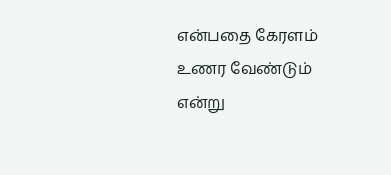என்பதை கேரளம் உணர வேண்டும் என்று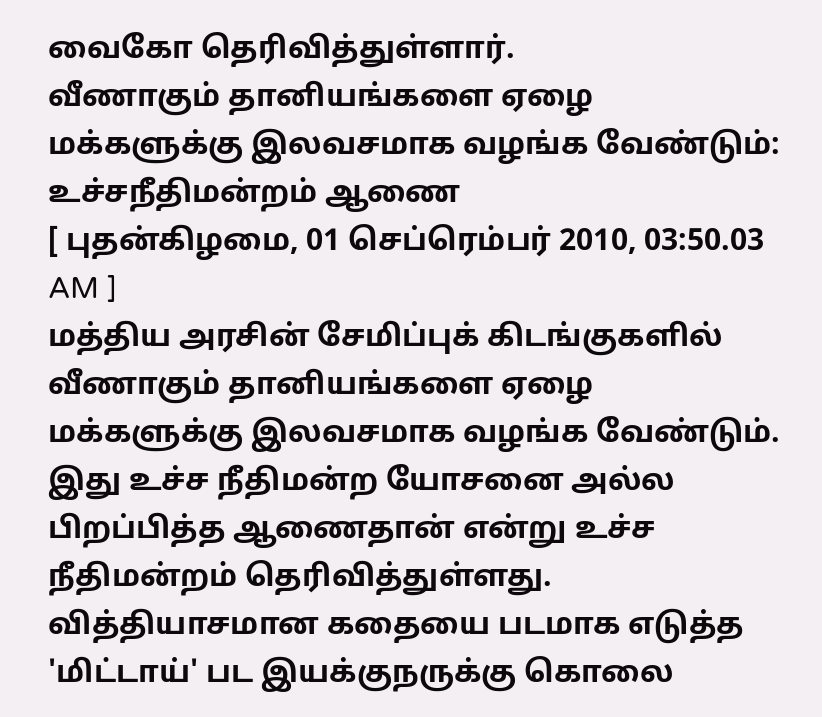வைகோ தெரிவித்துள்ளார்.
வீணாகும் தானியங்களை ஏழை மக்களுக்கு இலவசமாக வழங்க வேண்டும்: உச்சநீதிமன்றம் ஆணை
[ புதன்கிழமை, 01 செப்ரெம்பர் 2010, 03:50.03 AM ]
மத்திய அரசின் சேமிப்புக் கிடங்குகளில் வீணாகும் தானியங்களை ஏழை மக்களுக்கு இலவசமாக வழங்க வேண்டும். இது உச்ச நீதிமன்ற யோசனை அல்ல பிறப்பித்த ஆணைதான் என்று உச்ச நீதிமன்றம் தெரிவித்துள்ளது.
வித்தியாசமான கதையை படமாக எடுத்த 'மிட்டாய்' பட இயக்குநருக்கு கொலை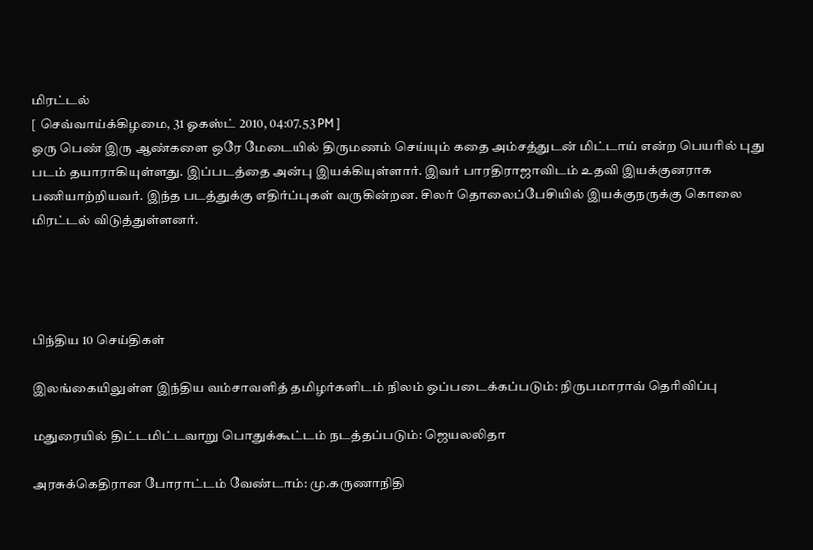மிரட்டல்
[ செவ்வாய்க்கிழமை, 31 ஓகஸ்ட் 2010, 04:07.53 PM ]
ஒரு பெண் இரு ஆண்களை ஒரே மேடையில் திருமணம் செய்யும் கதை அம்சத்துடன் மிட்டாய் என்ற பெயரில் புது படம் தயாராகியுள்ளது. இப்படத்தை அன்பு இயக்கியுள்ளார். இவர் பாரதிராஜாவிடம் உதவி இயக்குனராக பணியாற்றியவர். இந்த படத்துக்கு எதிர்ப்புகள் வருகின்றன. சிலர் தொலைப்பேசியில் இயக்குநருக்கு கொலை மிரட்டல் விடுத்துள்ளனர்.




பிந்திய 10 செய்திகள்

இலங்கையிலுள்ள இந்திய வம்சாவளித் தமிழர்களிடம் நிலம் ஒப்படைக்கப்படும்: நிருபமாராவ் தெரிவிப்பு

மதுரையில் திட்டமிட்டவாறு பொதுக்கூட்டம் நடத்தப்படும்: ஜெயலலிதா

அரசுக்கெதிரான போராட்டம் வேண்டாம்: மு.கருணாநிதி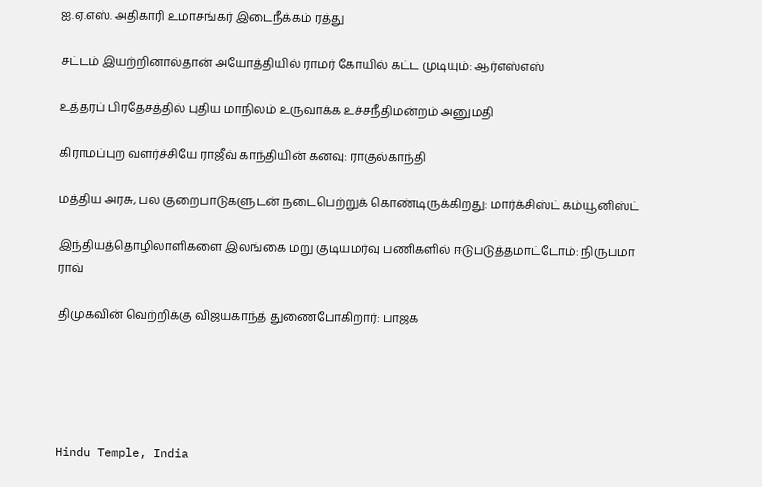ஐ.ஏ.எஸ். அதிகாரி உமாசங்கர் இடைநீக்கம் ரத்து

சட்டம் இயற்றினால்தான் அயோத்தியில் ராமர் கோயில் கட்ட முடியும்: ஆர்எஸ்எஸ்

உத்தரப் பிரதேசத்தில் புதிய மாநிலம் உருவாக்க உச்சநீதிமன்றம் அனுமதி

கிராமப்புற வளர்ச்சியே ராஜீவ் காந்தியின் கனவு: ராகுல்காந்தி

மத்திய அரசு, பல குறைபாடுகளுடன் நடைபெற்றுக் கொண்டிருக்கிறது: மார்க்சிஸ்ட் கம்யூனிஸ்ட்

இந்தியத்தொழிலாளிகளை இலங்கை மறு குடியமர்வு பணிகளில் ஈடுபடுத்தமாட்டோம்: நிருபமா ராவ்

திமுகவின் வெற்றிக்கு விஜயகாந்த் துணைபோகிறார்: பாஜக





Hindu Temple, India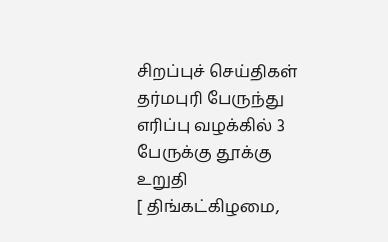சிறப்புச் செய்திகள்
தர்மபுரி பேருந்து எரிப்பு வழக்கில் 3 பேருக்கு தூக்கு உறுதி
[ திங்கட்கிழமை,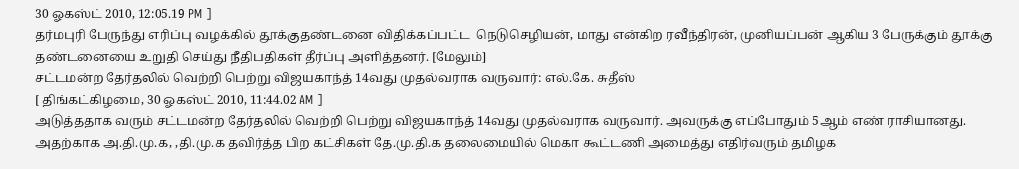30 ஓகஸ்ட் 2010, 12:05.19 PM ]
தர்மபுரி பேருந்து எரிப்பு வழக்கில் தூக்குதண்டனை விதிக்கப்பட்ட  நெடுசெழியன், மாது என்கிற ரவீந்திரன், முனியப்பன் ஆகிய 3 பேருக்கும் தூக்கு தண்டனையை உறுதி செய்து நீதிபதிகள் தீர்ப்பு அளித்தனர். [மேலும்]
சட்டமன்ற தேர்தலில் வெற்றி பெற்று விஜயகாந்த் 14வது முதல்வராக வருவார்: எல்.கே. சுதீஸ்
[ திங்கட்கிழமை, 30 ஓகஸ்ட் 2010, 11:44.02 AM ]
அடுத்ததாக வரும் சட்டமன்ற தேர்தலில் வெற்றி பெற்று விஜயகாந்த் 14வது முதல்வராக வருவார். அவருக்கு எப்போதும் 5ஆம் எண் ராசியானது. அதற்காக அ.தி.மு.க, ,தி.மு.க தவிர்த்த பிற கட்சிகள் தே.மு.தி.க தலைமையில் மெகா கூட்டணி அமைத்து எதிர்வரும் தமிழக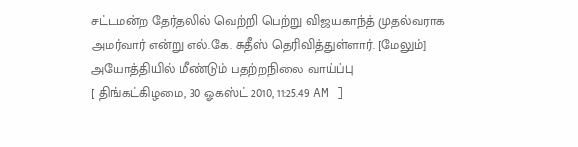சட்டமன்ற தேர்தலில் வெற்றி பெற்று விஜயகாந்த் முதல்வராக அமர்வார் என்று எல்.கே. சுதீஸ் தெரிவித்துள்ளார். [மேலும்]
அயோத்தியில் மீண்டும் பதற்றநிலை வாய்ப்பு
[ திங்கட்கிழமை, 30 ஓகஸ்ட் 2010, 11:25.49 AM ]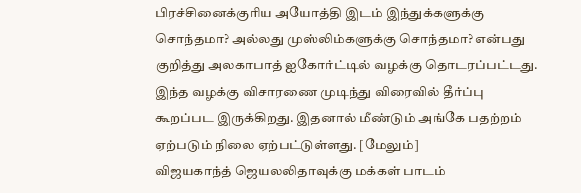பிரச்சினைக்குரிய அயோத்தி இடம் இந்துக்களுக்கு சொந்தமா? அல்லது முஸ்லிம்களுக்கு சொந்தமா? என்பது குறித்து அலகாபாத் ஐகோர்ட்டில் வழக்கு தொடரப்பட்டது. இந்த வழக்கு விசாரணை முடிந்து விரைவில் தீர்ப்பு கூறப்பட இருக்கிறது. இதனால் மீண்டும் அங்கே பதற்றம் ஏற்படும் நிலை ஏற்பட்டுள்ளது. [மேலும்]
விஜயகாந்த் ஜெயலலிதாவுக்கு மக்கள் பாடம்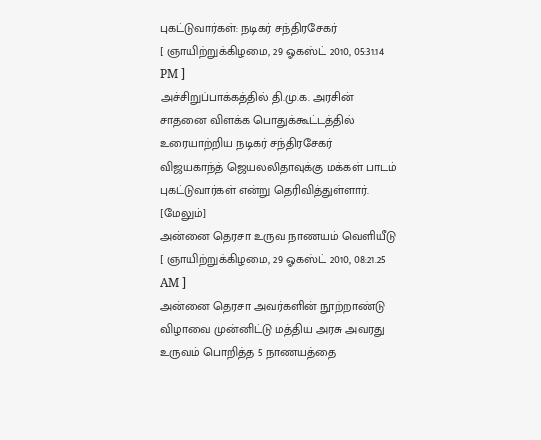புகட்டுவார்கள்: நடிகர் சந்திரசேகர்
[ ஞாயிற்றுக்கிழமை, 29 ஓகஸ்ட் 2010, 05:31.14 PM ]
அச்சிறுப்பாக்கத்தில் தி.மு.க. அரசின் சாதனை விளக்க பொதுக்கூட்டத்தில் உரையாற்றிய நடிகர் சந்திரசேகர் விஜயகாந்த் ஜெயலலிதாவுக்கு மக்கள் பாடம் புகட்டுவார்கள் என்று தெரிவித்துள்ளார். [மேலும்]
அன்னை தெரசா உருவ நாணயம் வெளியீடு
[ ஞாயிற்றுக்கிழமை, 29 ஓகஸ்ட் 2010, 08:21.25 AM ]
அன்னை தெரசா அவர்களின் நூற்றாண்டு விழாவை முன்னிட்டு மத்திய அரசு அவரது உருவம் பொறித்த 5 நாணயத்தை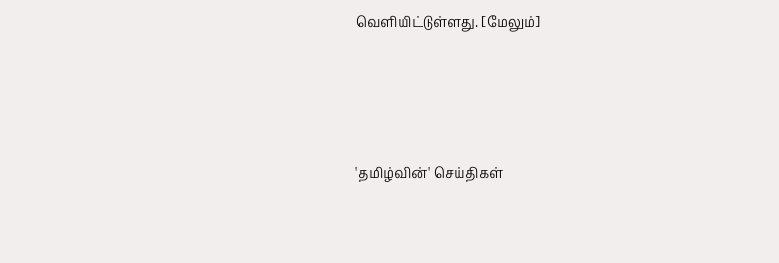வெளியிட்டுள்ளது. [மேலும்]




'தமிழ்வின்' செய்திகள்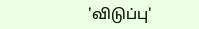'விடுப்பு'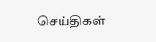செய்திகள்